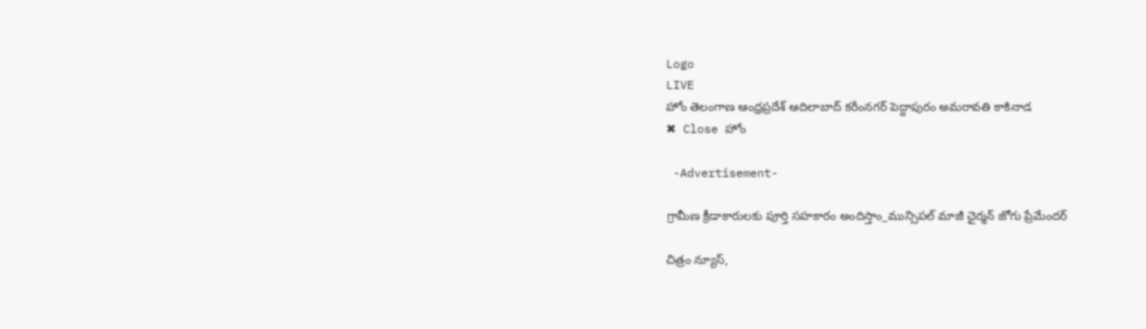Logo
LIVE
హోం తెలంగాణ ఆంధ్రప్రదేశ్ ఆదిలాబాద్ కరీంనగర్ పెద్దాపురం అమరావతి కాకినాడ
✖ Close హోం

 -Advertisement-

గ్రామీణ క్రీడాకారులకు పూర్తి సహకారం అందిస్తాం_మున్సిపల్ మాజీ ఛైర్మన్ జోగు ప్రేమేందర్

చిత్రం న్యూస్,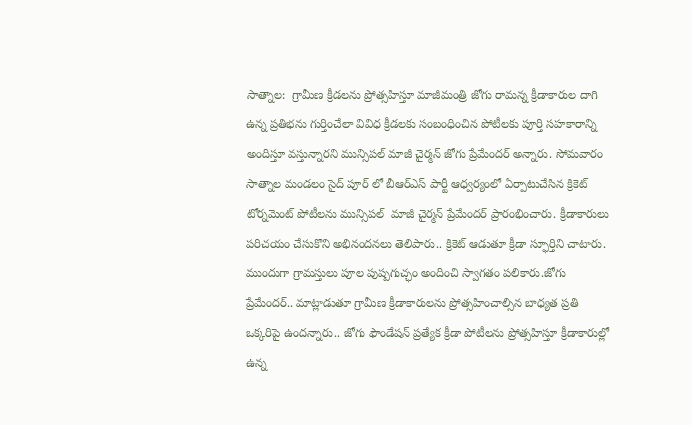సాత్నాల:  గ్రామీణ క్రీడలను ప్రోత్సహిస్తూ మాజీమంత్రి జోగు రామన్న క్రీడాకారుల దాగి ఉన్న ప్రతిభను గుర్తించేలా వివిధ క్రీడలకు సంబంధించిన పోటీలకు పూర్తి సహకారాన్ని అందిస్తూ వస్తున్నారని మున్సిపల్ మాజీ చైర్మన్ జోగు ప్రేమేందర్ అన్నారు. సోమవారం సాత్నాల మండలం సైద్ పూర్ లో బీఆర్ఎస్ పార్టీ ఆధ్వర్యంలో ఏర్పాటుచేసిన క్రికెట్ టోర్నమెంట్ పోటీలను మున్సిపల్  మాజీ చైర్మన్ ప్రేమేందర్ ప్రారంభించారు. క్రీడాకారులు పరిచయం చేసుకొని అభినందనలు తెలిపారు.. క్రికెట్ ఆడుతూ క్రీడా స్ఫూర్తిని చాటారు. ముందుగా గ్రామస్తులు పూల పుష్పగుచ్ఛం అందించి స్వాగతం పలికారు.జోగు ప్రేమేందర్.. మాట్లాడుతూ గ్రామీణ క్రీడాకారులను ప్రోత్సహించాల్సిన బాధ్యత ప్రతి ఒక్కరిపై ఉందన్నారు.. జోగు ఫౌండేషన్ ప్రత్యేక క్రీడా పోటీలను ప్రోత్సహిస్తూ క్రీడాకారుల్లో ఉన్న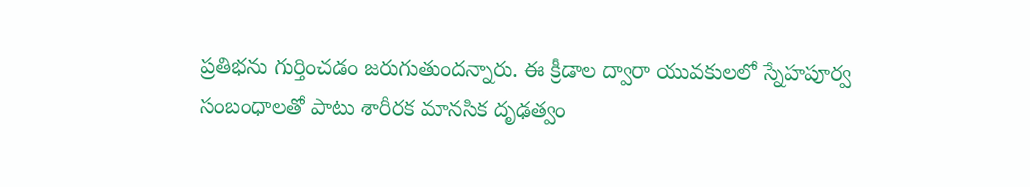ప్రతిభను గుర్తించడం జరుగుతుందన్నారు. ఈ క్రీడాల ద్వారా యువకులలో స్నేహపూర్వ సంబంధాలతో పాటు శారీరక మానసిక దృఢత్వం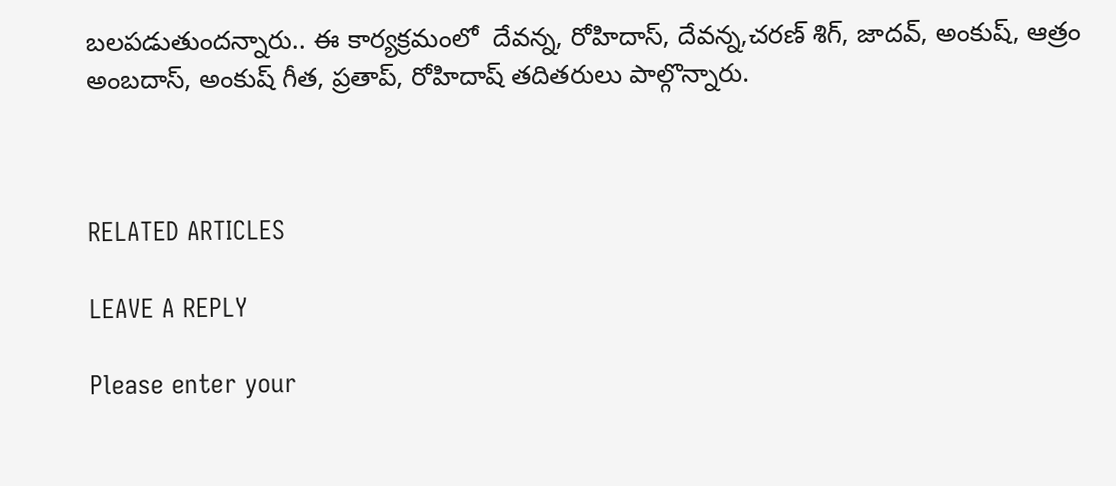బలపడుతుందన్నారు.. ఈ కార్యక్రమంలో  దేవన్న, రోహిదాస్, దేవన్న,చరణ్ శిగ్, జాదవ్, అంకుష్, ఆత్రం అంబదాస్, అంకుష్ గీత, ప్రతాప్, రోహిదాష్ తదితరులు పాల్గొన్నారు.



RELATED ARTICLES

LEAVE A REPLY

Please enter your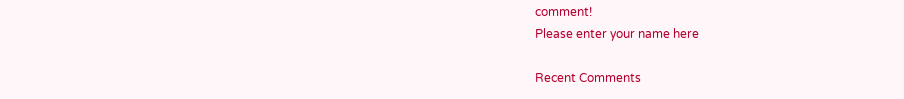comment!
Please enter your name here

Recent Comments